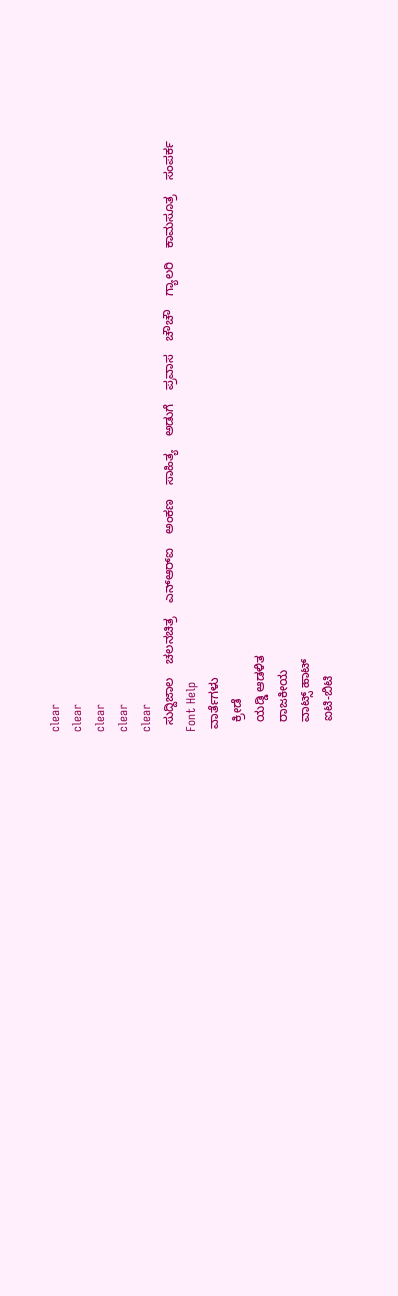clear
clear
clear
clear
clear
  ಸುದ್ದಿಜಾಲ    ಚಲನಚಿತ್ರ    ಎನ್‌ಆರ್‌ಐ    ಅಂಕಣ    ಸಾಹಿತ್ಯ    ಅಡುಗೆ    ಪ್ರವಾಸ    ಚೌಚೌ    ಗ್ಯಾಲರಿ    ಕಾಮಸೂತ್ರ    ಸಂಪರ್ಕ    Font Help
 ವಾರ್ತೆಗಳು
   ಕ್ರೀಡೆ
   ಯಡ್ಡಿ ಆಡಳಿತ
   ರಾಜಕೀಯ
   ವಾಟ್ಸ್ ಹಾಟ್
   ಐಟಿ-ಬಿಟಿ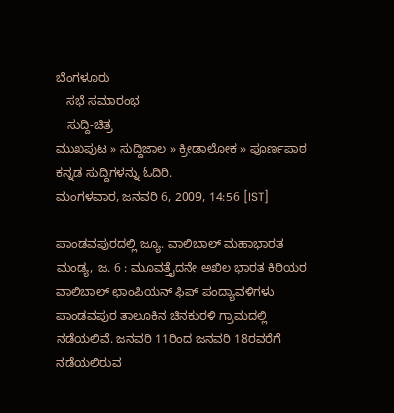ಬೆಂಗಳೂರು
   ಸಭೆ ಸಮಾರಂಭ
   ಸುದ್ದಿ-ಚಿತ್ರ
ಮುಖಪುಟ » ಸುದ್ದಿಜಾಲ » ಕ್ರೀಡಾಲೋಕ » ಪೂರ್ಣಪಾಠ
ಕನ್ನಡ ಸುದ್ದಿಗಳನ್ನು ಓದಿರಿ.
ಮಂಗಳವಾರ, ಜನವರಿ 6, 2009, 14:56 [IST]

ಪಾಂಡವಪುರದಲ್ಲಿ ಜ್ಯೂ. ವಾಲಿಬಾಲ್ ಮಹಾಭಾರತ
ಮಂಡ್ಯ, ಜ. 6 : ಮೂವತ್ತೈದನೇ ಅಖಿಲ ಭಾರತ ಕಿರಿಯರ ವಾಲಿಬಾಲ್ ಛಾಂಪಿಯನ್ ಫಿಪ್ ಪಂದ್ಯಾವಳಿಗಳು ಪಾಂಡವಪುರ ತಾಲೂಕಿನ ಚಿನಕುರಳಿ ಗ್ರಾಮದಲ್ಲಿ ನಡೆಯಲಿವೆ. ಜನವರಿ 11ರಿಂದ ಜನವರಿ 18ರವರೆಗೆ ನಡೆಯಲಿರುವ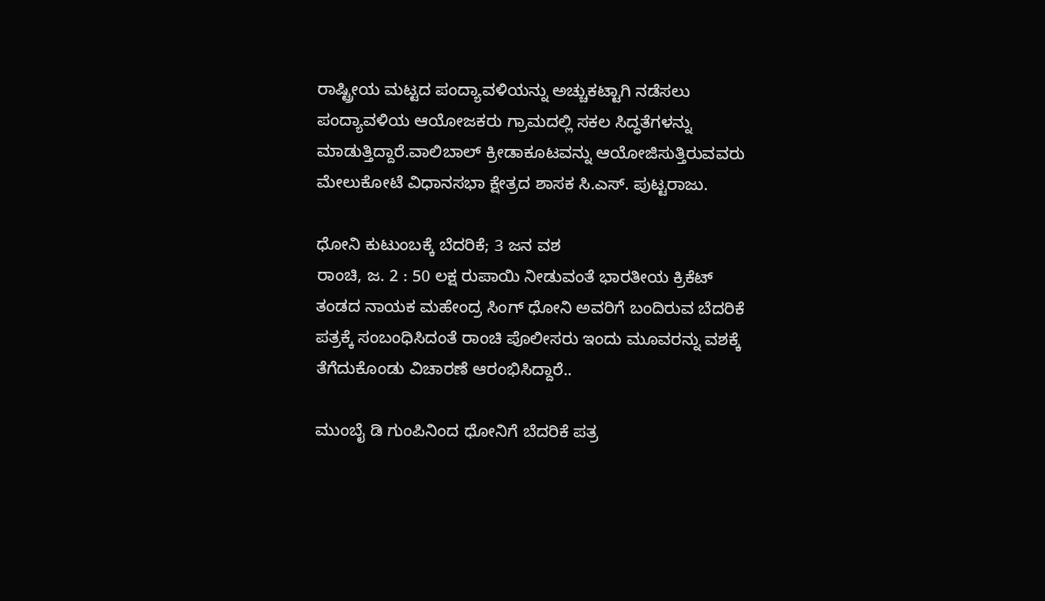ರಾಷ್ಟ್ರೀಯ ಮಟ್ಟದ ಪಂದ್ಯಾವಳಿಯನ್ನು ಅಚ್ಚುಕಟ್ಟಾಗಿ ನಡೆಸಲು ಪಂದ್ಯಾವಳಿಯ ಆಯೋಜಕರು ಗ್ರಾಮದಲ್ಲಿ ಸಕಲ ಸಿದ್ಧತೆಗಳನ್ನು ಮಾಡುತ್ತಿದ್ದಾರೆ.ವಾಲಿಬಾಲ್ ಕ್ರೀಡಾಕೂಟವನ್ನು ಆಯೋಜಿಸುತ್ತಿರುವವರು ಮೇಲುಕೋಟೆ ವಿಧಾನಸಭಾ ಕ್ಷೇತ್ರದ ಶಾಸಕ ಸಿ.ಎಸ್. ಪುಟ್ಟರಾಜು.

ಧೋನಿ ಕುಟುಂಬಕ್ಕೆ ಬೆದರಿಕೆ; 3 ಜನ ವಶ
ರಾಂಚಿ, ಜ. 2 : 50 ಲಕ್ಷ ರುಪಾಯಿ ನೀಡುವಂತೆ ಭಾರತೀಯ ಕ್ರಿಕೆಟ್ ತಂಡದ ನಾಯಕ ಮಹೇಂದ್ರ ಸಿಂಗ್ ಧೋನಿ ಅವರಿಗೆ ಬಂದಿರುವ ಬೆದರಿಕೆ ಪತ್ರಕ್ಕೆ ಸಂಬಂಧಿಸಿದಂತೆ ರಾಂಚಿ ಪೊಲೀಸರು ಇಂದು ಮೂವರನ್ನು ವಶಕ್ಕೆ ತೆಗೆದುಕೊಂಡು ವಿಚಾರಣೆ ಆರಂಭಿಸಿದ್ದಾರೆ..

ಮುಂಬೈ ಡಿ ಗುಂಪಿನಿಂದ ಧೋನಿಗೆ ಬೆದರಿಕೆ ಪತ್ರ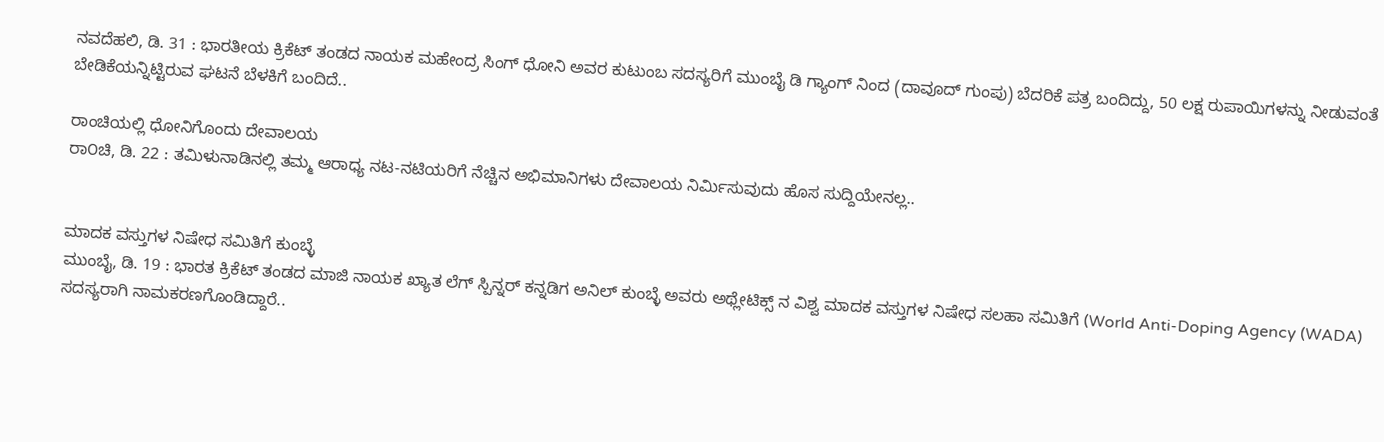ನವದೆಹಲಿ, ಡಿ. 31 : ಭಾರತೀಯ ಕ್ರಿಕೆಟ್ ತಂಡದ ನಾಯಕ ಮಹೇಂದ್ರ ಸಿಂಗ್ ಧೋನಿ ಅವರ ಕುಟುಂಬ ಸದಸ್ಯರಿಗೆ ಮುಂಬೈ ಡಿ ಗ್ಯಾಂಗ್ ನಿಂದ (ದಾವೂದ್ ಗುಂಪು) ಬೆದರಿಕೆ ಪತ್ರ ಬಂದಿದ್ದು, 50 ಲಕ್ಷ ರುಪಾಯಿಗಳನ್ನು ನೀಡುವಂತೆ ಬೇಡಿಕೆಯನ್ನಿಟ್ಟಿರುವ ಘಟನೆ ಬೆಳಕಿಗೆ ಬಂದಿದೆ..

ರಾಂಚಿಯಲ್ಲಿ ಧೋನಿಗೊಂದು ದೇವಾಲಯ
ರಾ೦ಚಿ, ಡಿ. 22 : ತಮಿಳುನಾಡಿನಲ್ಲಿ ತಮ್ಮ ಆರಾಧ್ಯ ನಟ-ನಟಿಯರಿಗೆ ನೆಚ್ಚಿನ ಅಭಿಮಾನಿಗಳು ದೇವಾಲಯ ನಿರ್ಮಿಸುವುದು ಹೊಸ ಸುದ್ದಿಯೇನಲ್ಲ..


ಮಾದಕ ವಸ್ತುಗಳ ನಿಷೇಧ ಸಮಿತಿಗೆ ಕುಂಬ್ಳೆ
ಮುಂಬೈ, ಡಿ. 19 : ಭಾರತ ಕ್ರಿಕೆಟ್ ತಂಡದ ಮಾಜಿ ನಾಯಕ ಖ್ಯಾತ ಲೆಗ್ ಸ್ಪಿನ್ನರ್ ಕನ್ನಡಿಗ ಅನಿಲ್ ಕುಂಬ್ಳೆ ಅವರು ಅಥ್ಲೇಟಿಕ್ಸ್ ನ ವಿಶ್ವ ಮಾದಕ ವಸ್ತುಗಳ ನಿಷೇಧ ಸಲಹಾ ಸಮಿತಿಗೆ (World Anti-Doping Agency (WADA) ಸದಸ್ಯರಾಗಿ ನಾಮಕರಣಗೊಂಡಿದ್ದಾರೆ..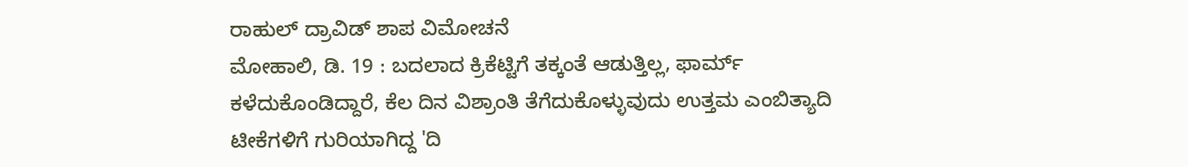ರಾಹುಲ್ ದ್ರಾವಿಡ್ ಶಾಪ ವಿಮೋಚನೆ
ಮೋಹಾಲಿ, ಡಿ. 19 : ಬದಲಾದ ಕ್ರಿಕೆಟ್ಟಿಗೆ ತಕ್ಕಂತೆ ಆಡುತ್ತಿಲ್ಲ, ಫಾರ್ಮ್ ಕಳೆದುಕೊಂಡಿದ್ದಾರೆ, ಕೆಲ ದಿನ ವಿಶ್ರಾಂತಿ ತೆಗೆದುಕೊಳ್ಳುವುದು ಉತ್ತಮ ಎಂಬಿತ್ಯಾದಿ ಟೀಕೆಗಳಿಗೆ ಗುರಿಯಾಗಿದ್ದ 'ದಿ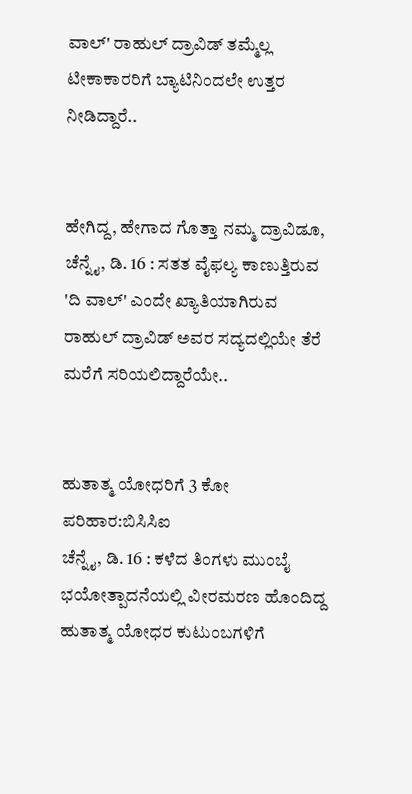ವಾಲ್' ರಾಹುಲ್ ದ್ರಾವಿಡ್ ತಮ್ಮೆಲ್ಲ ಟೀಕಾಕಾರರಿಗೆ ಬ್ಯಾಟಿನಿಂದಲೇ ಉತ್ತರ ನೀಡಿದ್ದಾರೆ..


ಹೇಗಿದ್ದ, ಹೇಗಾದ ಗೊತ್ತಾ ನಮ್ಮ ದ್ರಾವಿಡೂ,
ಚೆನ್ನೈ, ಡಿ. 16 : ಸತತ ವೈಫಲ್ಯ ಕಾಣುತ್ತಿರುವ 'ದಿ ವಾಲ್' ಎಂದೇ ಖ್ಯಾತಿಯಾಗಿರುವ ರಾಹುಲ್ ದ್ರಾವಿಡ್ ಅವರ ಸದ್ಯದಲ್ಲಿಯೇ ತೆರೆ ಮರೆಗೆ ಸರಿಯಲಿದ್ದಾರೆಯೇ..


ಹುತಾತ್ಮ ಯೋಧರಿಗೆ 3 ಕೋ ಪರಿಹಾರ:ಬಿಸಿಸಿಐ
ಚೆನ್ನೈ, ಡಿ. 16 : ಕಳೆದ ತಿಂಗಳು ಮುಂಬೈ ಭಯೋತ್ಪಾದನೆಯಲ್ಲಿ ವೀರಮರಣ ಹೊಂದಿದ್ದ ಹುತಾತ್ಮ ಯೋಧರ ಕುಟುಂಬಗಳಿಗೆ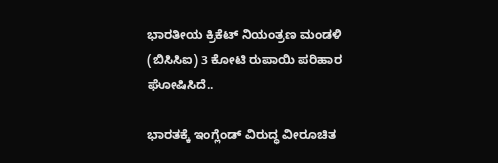ಭಾರತೀಯ ಕ್ರಿಕೆಟ್ ನಿಯಂತ್ರಣ ಮಂಡಳಿ (ಬಿಸಿಸಿಐ) 3 ಕೋಟಿ ರುಪಾಯಿ ಪರಿಹಾರ ಘೋಷಿಸಿದೆ..

ಭಾರತಕ್ಕೆ ಇಂಗ್ಲೆಂಡ್ ವಿರುದ್ಧ ವೀರೂಚಿತ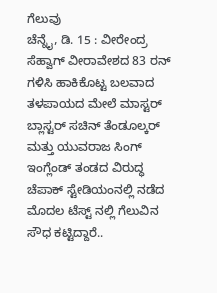ಗೆಲುವು
ಚೆನ್ನೈ, ಡಿ. 15 : ವೀರೇಂದ್ರ ಸೆಹ್ವಾಗ್ ವೀರಾವೇಶದ 83 ರನ್ ಗಳಿಸಿ ಹಾಕಿಕೊಟ್ಟ ಬಲವಾದ ತಳಪಾಯದ ಮೇಲೆ ಮಾಸ್ಟರ್ ಬ್ಲಾಸ್ಟರ್ ಸಚಿನ್ ತೆಂಡೂಲ್ಕರ್ ಮತ್ತು ಯುವರಾಜ ಸಿಂಗ್ ಇಂಗ್ಲೆಂಡ್ ತಂಡದ ವಿರುದ್ಧ ಚೆಪಾಕ್ ಸ್ಟೇಡಿಯಂನಲ್ಲಿ ನಡೆದ ಮೊದಲ ಟೆಸ್ಟ್ ನಲ್ಲಿ ಗೆಲುವಿನ ಸೌಧ ಕಟ್ಟಿದ್ದಾರೆ..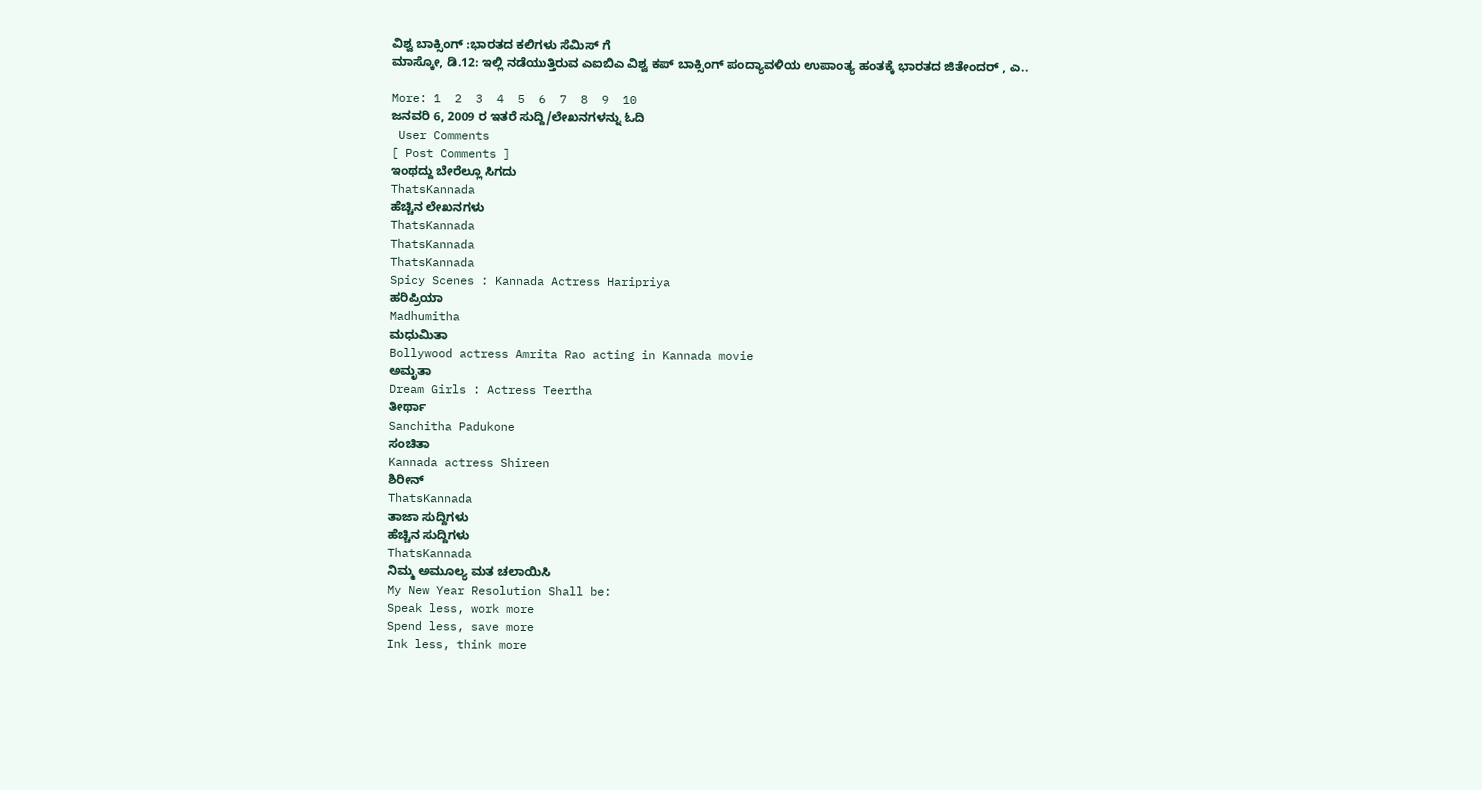ವಿಶ್ವ ಬಾಕ್ಸಿಂಗ್ :ಭಾರತದ ಕಲಿಗಳು ಸೆಮಿಸ್ ಗೆ
ಮಾಸ್ಕೋ, ಡಿ.12: ಇಲ್ಲಿ ನಡೆಯುತ್ತಿರುವ ಎಐಬಿಎ ವಿಶ್ವ ಕಪ್ ಬಾಕ್ಸಿಂಗ್ ಪಂದ್ಯಾವಳಿಯ ಉಪಾಂತ್ಯ ಹಂತಕ್ಕೆ ಭಾರತದ ಜಿತೇಂದರ್ , ಎ..

More: 1  2  3  4  5  6  7  8  9  10
ಜನವರಿ 6, 2009 ರ ಇತರೆ ಸುದ್ದಿ/ಲೇಖನಗಳನ್ನು ಓದಿ
 User Comments
[ Post Comments ]
ಇಂಥದ್ದು ಬೇರೆಲ್ಲೂ ಸಿಗದು
ThatsKannada
ಹೆಚ್ಚಿನ ಲೇಖನಗಳು
ThatsKannada
ThatsKannada
ThatsKannada
Spicy Scenes : Kannada Actress Haripriya
ಹರಿಪ್ರಿಯಾ
Madhumitha
ಮಧುಮಿತಾ
Bollywood actress Amrita Rao acting in Kannada movie
ಅಮೃತಾ
Dream Girls : Actress Teertha
ತೀರ್ಥಾ
Sanchitha Padukone
ಸಂಚಿತಾ
Kannada actress Shireen
ಶಿರೀನ್
ThatsKannada
ತಾಜಾ ಸುದ್ದಿಗಳು
ಹೆಚ್ಚಿನ ಸುದ್ದಿಗಳು
ThatsKannada
ನಿಮ್ಮ ಅಮೂಲ್ಯ ಮತ ಚಲಾಯಿಸಿ
My New Year Resolution Shall be:
Speak less, work more
Spend less, save more
Ink less, think more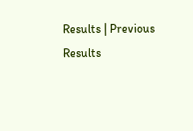Results | Previous Results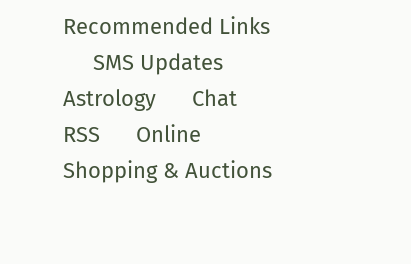Recommended Links
     SMS Updates      Astrology      Chat      RSS      Online Shopping & Auctions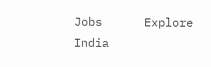Jobs      Explore India